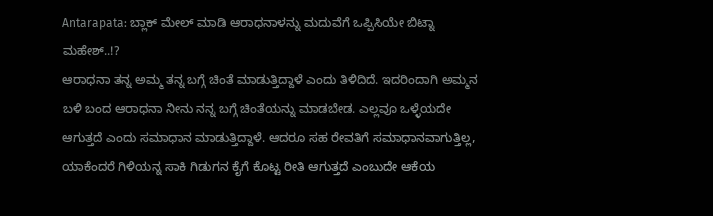Antarapata: ಬ್ಲಾಕ್ ಮೇಲ್ ಮಾಡಿ ಆರಾಧನಾಳನ್ನು ಮದುವೆಗೆ ಒಪ್ಪಿಸಿಯೇ ಬಿಟ್ನಾ ಮಹೇಶ್..!?
ಆರಾಧನಾ ತನ್ನ ಅಮ್ಮ ತನ್ನ ಬಗ್ಗೆ ಚಿಂತೆ ಮಾಡುತ್ತಿದ್ದಾಳೆ ಎಂದು ತಿಳಿದಿದೆ. ಇದರಿಂದಾಗಿ ಅಮ್ಮನ ಬಳಿ ಬಂದ ಆರಾಧನಾ ನೀನು ನನ್ನ ಬಗ್ಗೆ ಚಿಂತೆಯನ್ನು ಮಾಡಬೇಡ. ಎಲ್ಲವೂ ಒಳ್ಳೆಯದೇ ಆಗುತ್ತದೆ ಎಂದು ಸಮಾಧಾನ ಮಾಡುತ್ತಿದ್ದಾಳೆ. ಆದರೂ ಸಹ ರೇವತಿಗೆ ಸಮಾಧಾನವಾಗುತ್ತಿಲ್ಲ, ಯಾಕೆಂದರೆ ಗಿಳಿಯನ್ನ ಸಾಕಿ ಗಿಡುಗನ ಕೈಗೆ ಕೊಟ್ಟ ರೀತಿ ಆಗುತ್ತದೆ ಎಂಬುದೇ ಆಕೆಯ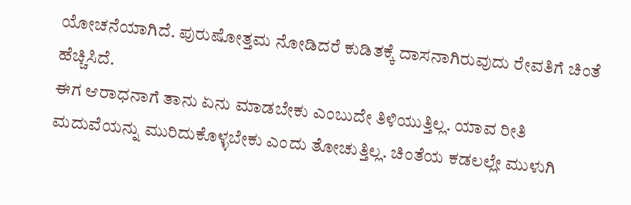ಯೋಚನೆಯಾಗಿದೆ. ಪುರುಷೋತ್ತಮ ನೋಡಿದರೆ ಕುಡಿತಕ್ಕೆ ದಾಸನಾಗಿರುವುದು ರೇವತಿಗೆ ಚಿಂತೆ ಹೆಚ್ಚಿಸಿದೆ.
ಈಗ ಆರಾಧನಾಗೆ ತಾನು ಏನು ಮಾಡಬೇಕು ಎಂಬುದೇ ತಿಳಿಯುತ್ತಿಲ್ಲ. ಯಾವ ರೀತಿ ಮದುವೆಯನ್ನು ಮುರಿದುಕೊಳ್ಳಬೇಕು ಎಂದು ತೋಚುತ್ತಿಲ್ಲ. ಚಿಂತೆಯ ಕಡಲಲ್ಲೇ ಮುಳುಗಿ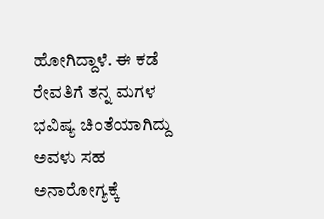ಹೋಗಿದ್ದಾಳೆ. ಈ ಕಡೆ ರೇವತಿಗೆ ತನ್ನ ಮಗಳ ಭವಿಷ್ಯ ಚಿಂತೆಯಾಗಿದ್ದು ಅವಳು ಸಹ ಅನಾರೋಗ್ಯಕ್ಕೆ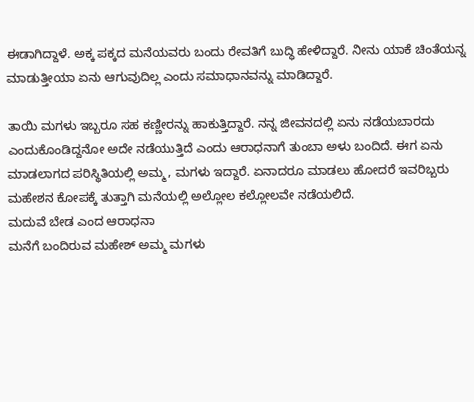ಈಡಾಗಿದ್ದಾಳೆ. ಅಕ್ಕ ಪಕ್ಕದ ಮನೆಯವರು ಬಂದು ರೇವತಿಗೆ ಬುದ್ಧಿ ಹೇಳಿದ್ದಾರೆ. ನೀನು ಯಾಕೆ ಚಿಂತೆಯನ್ನ ಮಾಡುತ್ತೀಯಾ ಏನು ಆಗುವುದಿಲ್ಲ ಎಂದು ಸಮಾಧಾನವನ್ನು ಮಾಡಿದ್ದಾರೆ.

ತಾಯಿ ಮಗಳು ಇಬ್ಬರೂ ಸಹ ಕಣ್ಣೀರನ್ನು ಹಾಕುತ್ತಿದ್ದಾರೆ. ನನ್ನ ಜೀವನದಲ್ಲಿ ಏನು ನಡೆಯಬಾರದು ಎಂದುಕೊಂಡಿದ್ದನೋ ಅದೇ ನಡೆಯುತ್ತಿದೆ ಎಂದು ಆರಾಧನಾಗೆ ತುಂಬಾ ಅಳು ಬಂದಿದೆ. ಈಗ ಏನು ಮಾಡಲಾಗದ ಪರಿಸ್ಥಿತಿಯಲ್ಲಿ ಅಮ್ಮ, ಮಗಳು ಇದ್ದಾರೆ. ಏನಾದರೂ ಮಾಡಲು ಹೋದರೆ ಇವರಿಬ್ಬರು ಮಹೇಶನ ಕೋಪಕ್ಕೆ ತುತ್ತಾಗಿ ಮನೆಯಲ್ಲಿ ಅಲ್ಲೋಲ ಕಲ್ಲೋಲವೇ ನಡೆಯಲಿದೆ.
ಮದುವೆ ಬೇಡ ಎಂದ ಆರಾಧನಾ
ಮನೆಗೆ ಬಂದಿರುವ ಮಹೇಶ್ ಅಮ್ಮ ಮಗಳು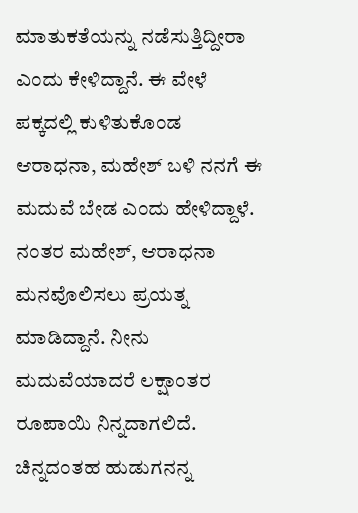ಮಾತುಕತೆಯನ್ನು ನಡೆಸುತ್ತಿದ್ದೀರಾ ಎಂದು ಕೇಳಿದ್ದಾನೆ. ಈ ವೇಳೆ ಪಕ್ಕದಲ್ಲಿ ಕುಳಿತುಕೊಂಡ ಆರಾಧನಾ, ಮಹೇಶ್ ಬಳಿ ನನಗೆ ಈ ಮದುವೆ ಬೇಡ ಎಂದು ಹೇಳಿದ್ದಾಳೆ. ನಂತರ ಮಹೇಶ್, ಆರಾಧನಾ ಮನವೊಲಿಸಲು ಪ್ರಯತ್ನ ಮಾಡಿದ್ದಾನೆ. ನೀನು ಮದುವೆಯಾದರೆ ಲಕ್ಷಾಂತರ ರೂಪಾಯಿ ನಿನ್ನದಾಗಲಿದೆ. ಚಿನ್ನದಂತಹ ಹುಡುಗನನ್ನ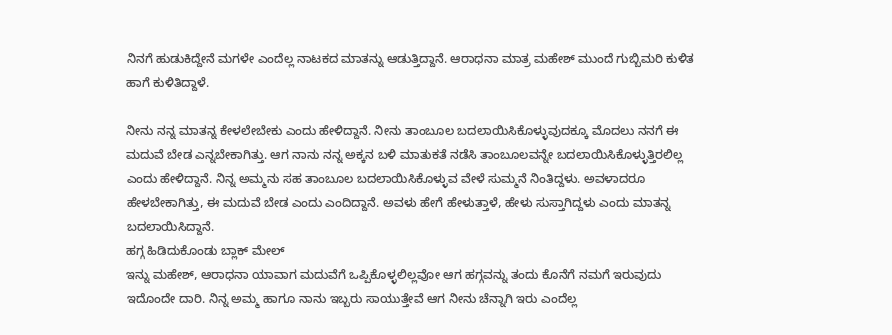ನಿನಗೆ ಹುಡುಕಿದ್ದೇನೆ ಮಗಳೇ ಎಂದೆಲ್ಲ ನಾಟಕದ ಮಾತನ್ನು ಆಡುತ್ತಿದ್ದಾನೆ. ಆರಾಧನಾ ಮಾತ್ರ ಮಹೇಶ್ ಮುಂದೆ ಗುಬ್ಬಿಮರಿ ಕುಳಿತ ಹಾಗೆ ಕುಳಿತಿದ್ದಾಳೆ.

ನೀನು ನನ್ನ ಮಾತನ್ನ ಕೇಳಲೇಬೇಕು ಎಂದು ಹೇಳಿದ್ದಾನೆ. ನೀನು ತಾಂಬೂಲ ಬದಲಾಯಿಸಿಕೊಳ್ಳುವುದಕ್ಕೂ ಮೊದಲು ನನಗೆ ಈ ಮದುವೆ ಬೇಡ ಎನ್ನಬೇಕಾಗಿತ್ತು. ಆಗ ನಾನು ನನ್ನ ಅಕ್ಕನ ಬಳಿ ಮಾತುಕತೆ ನಡೆಸಿ ತಾಂಬೂಲವನ್ನೇ ಬದಲಾಯಿಸಿಕೊಳ್ಳುತ್ತಿರಲಿಲ್ಲ ಎಂದು ಹೇಳಿದ್ದಾನೆ. ನಿನ್ನ ಅಮ್ಮನು ಸಹ ತಾಂಬೂಲ ಬದಲಾಯಿಸಿಕೊಳ್ಳುವ ವೇಳೆ ಸುಮ್ಮನೆ ನಿಂತಿದ್ದಳು. ಅವಳಾದರೂ ಹೇಳಬೇಕಾಗಿತ್ತು, ಈ ಮದುವೆ ಬೇಡ ಎಂದು ಎಂದಿದ್ದಾನೆ. ಅವಳು ಹೇಗೆ ಹೇಳುತ್ತಾಳೆ, ಹೇಳು ಸುಸ್ತಾಗಿದ್ದಳು ಎಂದು ಮಾತನ್ನ ಬದಲಾಯಿಸಿದ್ದಾನೆ.
ಹಗ್ಗ ಹಿಡಿದುಕೊಂಡು ಬ್ಲಾಕ್ ಮೇಲ್
ಇನ್ನು ಮಹೇಶ್, ಆರಾಧನಾ ಯಾವಾಗ ಮದುವೆಗೆ ಒಪ್ಪಿಕೊಳ್ಳಲಿಲ್ಲವೋ ಆಗ ಹಗ್ಗವನ್ನು ತಂದು ಕೊನೆಗೆ ನಮಗೆ ಇರುವುದು ಇದೊಂದೇ ದಾರಿ. ನಿನ್ನ ಅಮ್ಮ ಹಾಗೂ ನಾನು ಇಬ್ಬರು ಸಾಯುತ್ತೇವೆ ಆಗ ನೀನು ಚೆನ್ನಾಗಿ ಇರು ಎಂದೆಲ್ಲ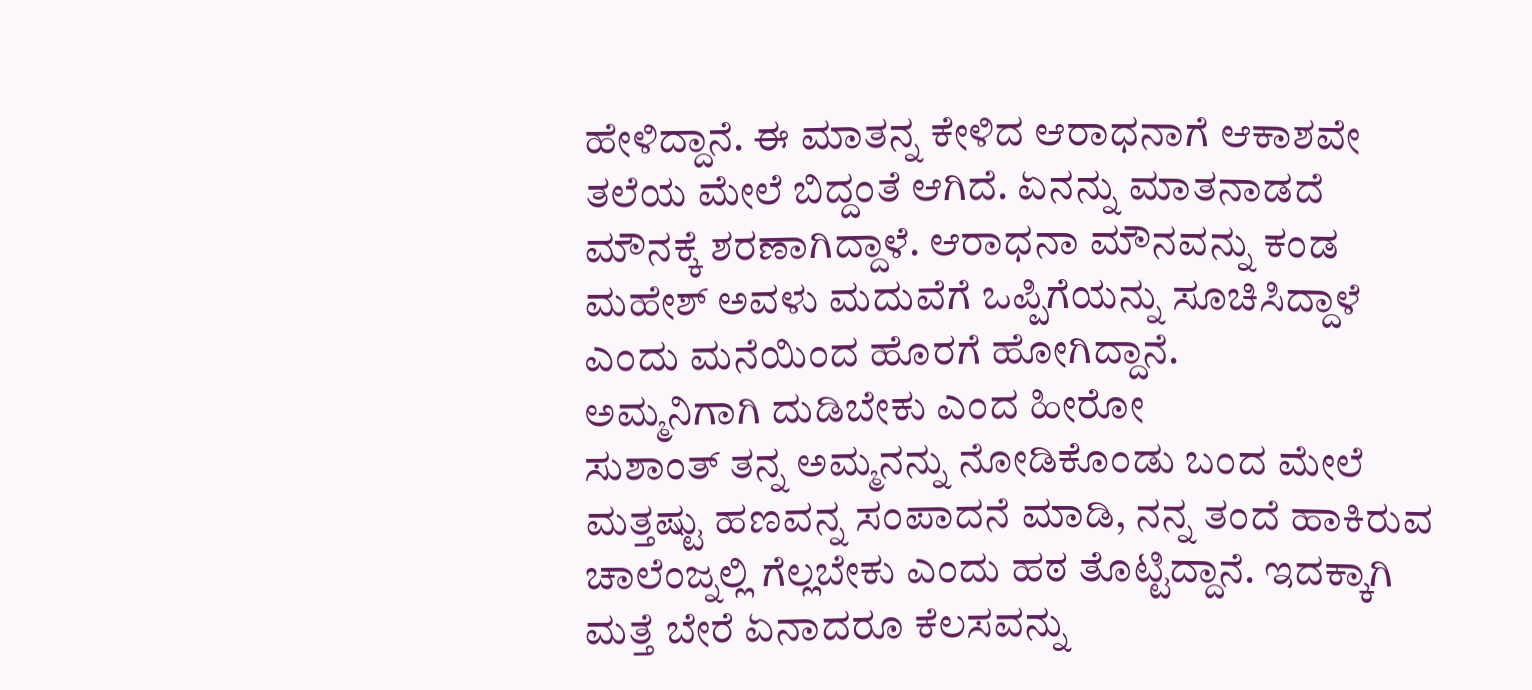ಹೇಳಿದ್ದಾನೆ. ಈ ಮಾತನ್ನ ಕೇಳಿದ ಆರಾಧನಾಗೆ ಆಕಾಶವೇ ತಲೆಯ ಮೇಲೆ ಬಿದ್ದಂತೆ ಆಗಿದೆ. ಏನನ್ನು ಮಾತನಾಡದೆ ಮೌನಕ್ಕೆ ಶರಣಾಗಿದ್ದಾಳೆ. ಆರಾಧನಾ ಮೌನವನ್ನು ಕಂಡ ಮಹೇಶ್ ಅವಳು ಮದುವೆಗೆ ಒಪ್ಪಿಗೆಯನ್ನು ಸೂಚಿಸಿದ್ದಾಳೆ ಎಂದು ಮನೆಯಿಂದ ಹೊರಗೆ ಹೋಗಿದ್ದಾನೆ.
ಅಮ್ಮನಿಗಾಗಿ ದುಡಿಬೇಕು ಎಂದ ಹೀರೋ
ಸುಶಾಂತ್ ತನ್ನ ಅಮ್ಮನನ್ನು ನೋಡಿಕೊಂಡು ಬಂದ ಮೇಲೆ ಮತ್ತಷ್ಟು ಹಣವನ್ನ ಸಂಪಾದನೆ ಮಾಡಿ, ನನ್ನ ತಂದೆ ಹಾಕಿರುವ ಚಾಲೆಂಜ್ನಲ್ಲಿ ಗೆಲ್ಲಬೇಕು ಎಂದು ಹಠ ತೊಟ್ಟಿದ್ದಾನೆ. ಇದಕ್ಕಾಗಿ ಮತ್ತೆ ಬೇರೆ ಏನಾದರೂ ಕೆಲಸವನ್ನು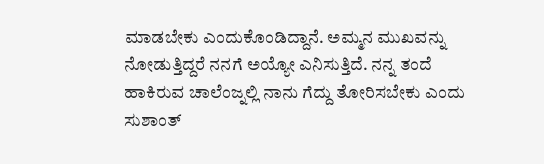ಮಾಡಬೇಕು ಎಂದುಕೊಂಡಿದ್ದಾನೆ. ಅಮ್ಮನ ಮುಖವನ್ನು ನೋಡುತ್ತಿದ್ದರೆ ನನಗೆ ಅಯ್ಯೋ ಎನಿಸುತ್ತಿದೆ. ನನ್ನ ತಂದೆ ಹಾಕಿರುವ ಚಾಲೆಂಜ್ನಲ್ಲಿ ನಾನು ಗೆದ್ದು ತೋರಿಸಬೇಕು ಎಂದು ಸುಶಾಂತ್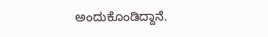ಅಂದುಕೊಂಡಿದ್ದಾನೆ.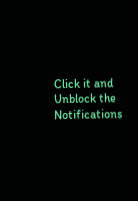Click it and Unblock the Notifications